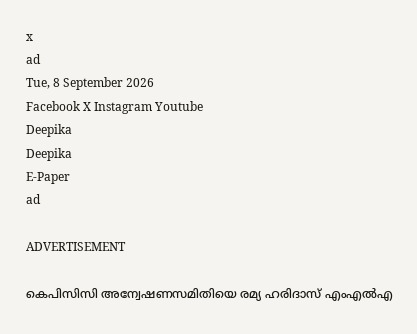x
ad
Tue, 8 September 2026
Facebook X Instagram Youtube
Deepika
Deepika
E-Paper
ad

ADVERTISEMENT

കെപിസിസി അന്വേഷണസമിതിയെ രമ്യ ഹരിദാസ് എംഎൽഎ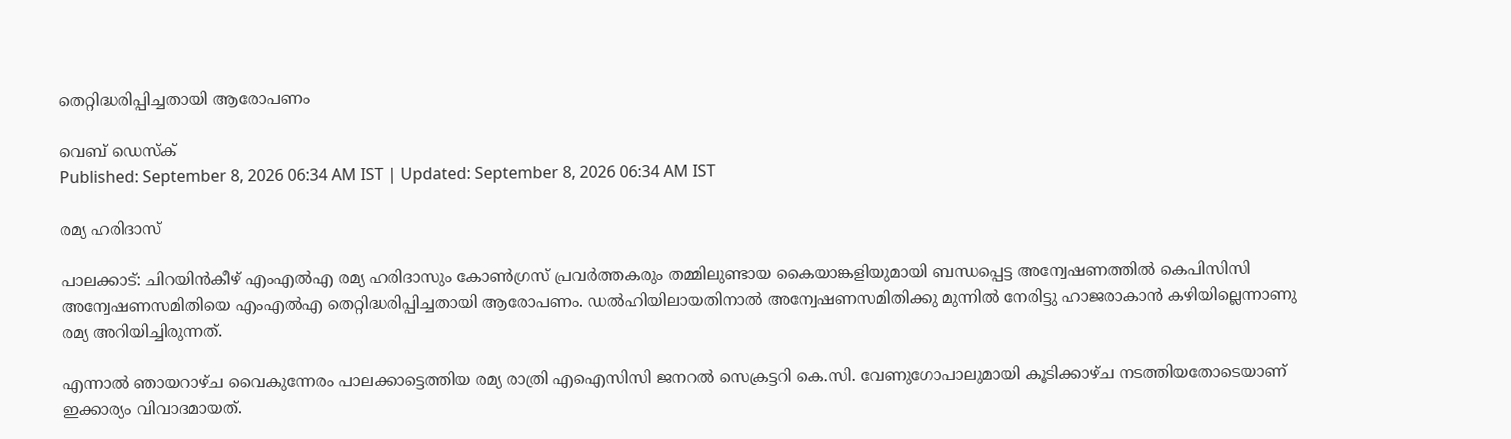തെറ്റിദ്ധരിപ്പിച്ചതായി ആരോപണം

വെബ് ഡെസ്ക്
Published: September 8, 2026 06:34 AM IST | Updated: September 8, 2026 06:34 AM IST

രമ്യ ഹരിദാസ്

പാലക്കാട്: ചിറയിൻകീഴ് എംഎൽഎ രമ്യ ഹരിദാസും കോണ്‍ഗ്രസ് പ്രവർത്തകരും തമ്മിലുണ്ടായ കൈയാങ്കളിയുമായി ബന്ധപ്പെട്ട അന്വേഷണത്തിൽ കെപിസിസി അന്വേഷണസമിതിയെ എംഎൽഎ തെറ്റിദ്ധരിപ്പിച്ചതായി ആരോപണം. ഡൽഹിയിലായതിനാൽ അന്വേഷണസമിതിക്കു മുന്നിൽ നേരിട്ടു ഹാജരാകാൻ കഴിയില്ലെന്നാണു രമ്യ അറിയിച്ചിരുന്നത്.

എന്നാൽ ഞായറാഴ്ച വൈകുന്നേരം പാലക്കാട്ടെത്തിയ രമ്യ രാത്രി എഐസിസി ജനറൽ സെക്രട്ടറി കെ.സി. വേണുഗോപാലുമായി കൂടിക്കാഴ്ച നടത്തിയതോടെയാണ് ഇക്കാര്യം വിവാദമായത്.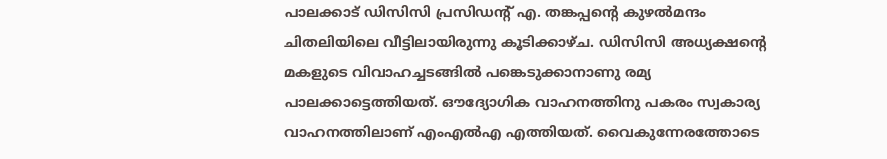പാലക്കാട് ഡിസിസി പ്രസിഡന്‍റ് എ. തങ്കപ്പന്‍റെ കുഴൽമന്ദം ചിതലിയിലെ വീട്ടിലായിരുന്നു കൂടിക്കാഴ്ച. ഡിസിസി അധ്യക്ഷന്‍റെ മകളുടെ വിവാഹച്ചടങ്ങിൽ പങ്കെടുക്കാനാണു രമ്യ പാലക്കാട്ടെത്തിയത്. ഔദ്യോഗിക വാഹനത്തിനു പകരം സ്വകാര്യ വാഹനത്തിലാണ് എംഎൽഎ എത്തിയത്. വൈകുന്നേരത്തോടെ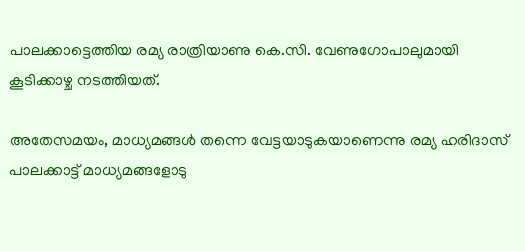പാലക്കാട്ടെത്തിയ രമ്യ രാത്രിയാണു കെ.സി. വേണുഗോപാലുമായി കൂടിക്കാഴ്ച നടത്തിയത്.

അതേസമയം, മാധ്യമങ്ങൾ തന്നെ വേട്ടയാടുകയാണെന്നു രമ്യ ഹരിദാസ് പാലക്കാട്ട് മാധ്യമങ്ങളോടു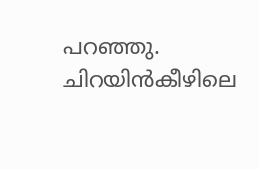പറഞ്ഞു. ചിറയിൻകീഴിലെ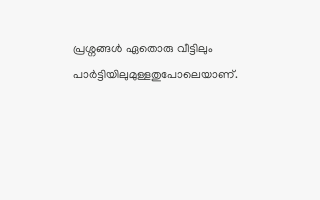പ്രശ്നങ്ങൾ ഏതൊരു വീട്ടിലും പാർട്ടിയിലുമുള്ളതുപോലെയാണ്.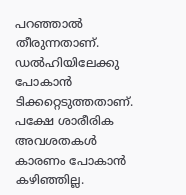പറഞ്ഞാൽ തീരുന്നതാണ്. ഡൽഹിയിലേക്കു പോകാൻ ടിക്കറ്റെടുത്തതാണ്. പക്ഷേ ശാരീരിക അവശതകൾ കാരണം പോകാൻ കഴിഞ്ഞില്ല.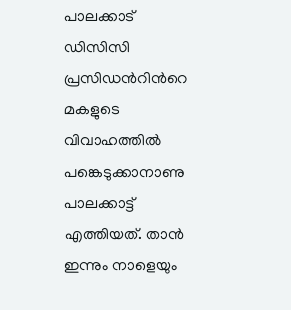പാലക്കാട് ഡിസിസി പ്രസിഡന്‍റിന്‍റെ മകളുടെ വിവാഹത്തിൽ പങ്കെടുക്കാനാണു പാലക്കാട്ട് എത്തിയത്. താൻ ഇന്നും നാളെയും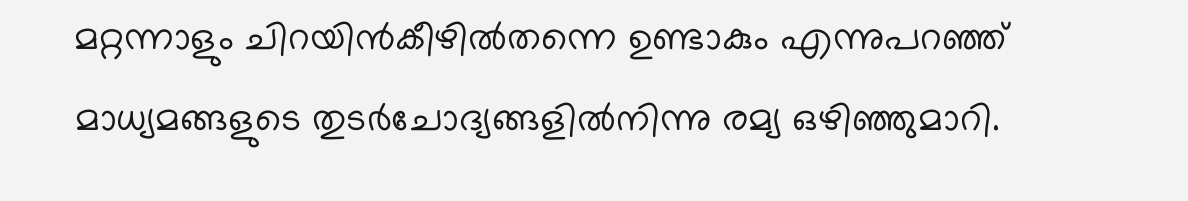മറ്റന്നാളും ചിറയിൻകീഴിൽതന്നെ ഉണ്ടാകും എന്നുപറഞ്ഞ് മാധ്യമങ്ങളുടെ തുടർചോദ്യങ്ങളിൽനിന്നു രമ്യ ഒഴിഞ്ഞുമാറി.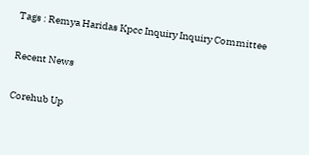Tags : Remya Haridas Kpcc Inquiry Inquiry Committee

Recent News

Corehub Up